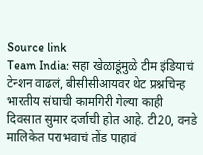Source link
Team India: सहा खेळाडूंमुळे टीम इंडियाचं टेन्शन वाढलं, बीसीसीआयवर थेट प्रश्नचिन्ह
भारतीय संघाची कामगिरी गेल्या काही दिवसात सुमार दर्जाची होत आहे. टी20, वनडे मालिकेत पराभवाचं तोंड पाहावं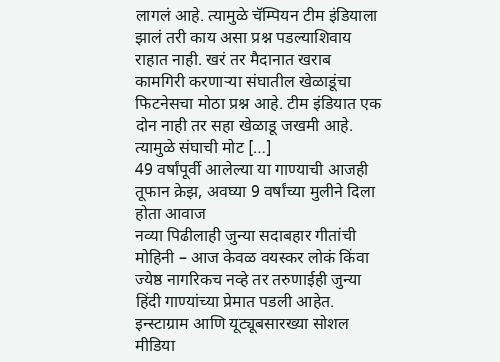लागलं आहे. त्यामुळे चॅम्पियन टीम इंडियाला झालं तरी काय असा प्रश्न पडल्याशिवाय राहात नाही. खरं तर मैदानात खराब कामगिरी करणाऱ्या संघातील खेळाडूंचा फिटनेसचा मोठा प्रश्न आहे. टीम इंडियात एक दोन नाही तर सहा खेळाडू जखमी आहे. त्यामुळे संघाची मोट […]
49 वर्षांपूर्वी आलेल्या या गाण्याची आजही तूफान क्रेझ, अवघ्या 9 वर्षांच्या मुलीने दिला होता आवाज
नव्या पिढीलाही जुन्या सदाबहार गीतांची मोहिनी – आज केवळ वयस्कर लोकं किंवा ज्येष्ठ नागरिकच नव्हे तर तरुणाईही जुन्या हिंदी गाण्यांच्या प्रेमात पडली आहेत. इन्स्टाग्राम आणि यूट्यूबसारख्या सोशल मीडिया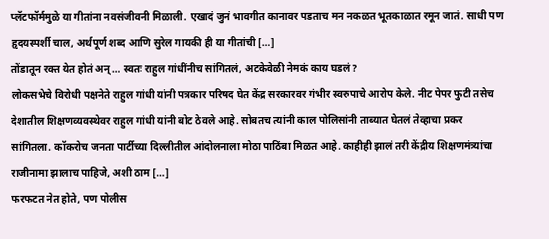प्लॅटफॉर्ममुळे या गीतांना नवसंजीवनी मिळाली. एखादं जुनं भावगीत कानावर पडताच मन नकळत भूतकाळात रमून जातं. साधी पण हृदयस्पर्शी चाल, अर्थपूर्ण शब्द आणि सुरेल गायकी ही या गीतांची […]
तोंडातून रक्त येत होतं अन्… स्वतः राहुल गांधींनीच सांगितलं, अटकेवेळी नेमकं काय घडलं?
लोकसभेचे विरोधी पक्षनेते राहुल गांधी यांनी पत्रकार परिषद घेत केंद्र सरकारवर गंभीर स्वरुपाचे आरोप केले. नीट पेपर फुटी तसेच देशातील शिक्षणव्यवस्थेवर राहुल गांधी यांनी बोट ठेवले आहे. सोबतच त्यांनी काल पोलिसांनी ताब्यात घेतलं तेव्हाचा प्रकर सांगितला. कॉकरोच जनता पार्टीच्या दिल्लीतील आंदोलनाला मोठा पाठिंबा मिळत आहे. काहीही झालं तरी केंद्रीय शिक्षणमंत्र्यांचा राजीनामा झालाच पाहिजे, अशी ठाम […]
फरफटत नेत होते, पण पोलीस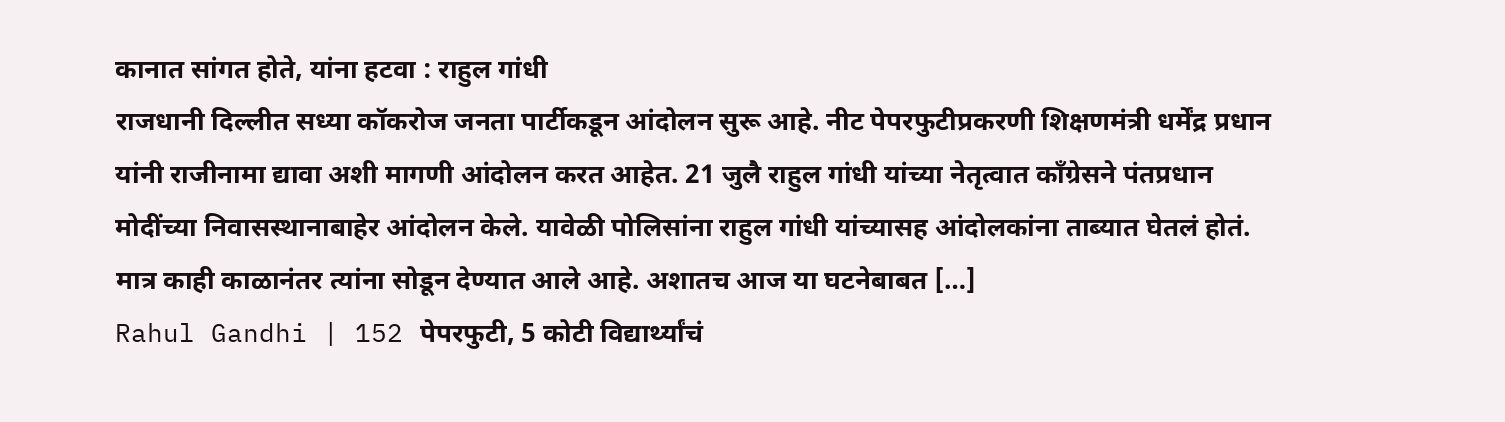कानात सांगत होते, यांना हटवा : राहुल गांधी
राजधानी दिल्लीत सध्या कॉकरोज जनता पार्टीकडून आंदोलन सुरू आहे. नीट पेपरफुटीप्रकरणी शिक्षणमंत्री धर्मेंद्र प्रधान यांनी राजीनामा द्यावा अशी मागणी आंदोलन करत आहेत. 21 जुलै राहुल गांधी यांच्या नेतृत्वात काँग्रेसने पंतप्रधान मोदींच्या निवासस्थानाबाहेर आंदोलन केले. यावेळी पोलिसांना राहुल गांधी यांच्यासह आंदोलकांना ताब्यात घेतलं होतं. मात्र काही काळानंतर त्यांना सोडून देण्यात आले आहे. अशातच आज या घटनेबाबत […]
Rahul Gandhi | 152 पेपरफुटी, 5 कोटी विद्यार्थ्यांचं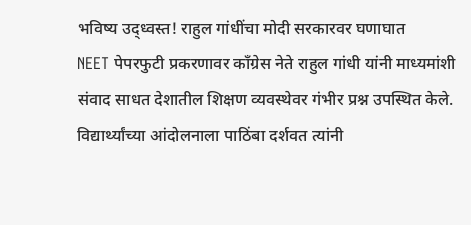भविष्य उद्ध्वस्त! राहुल गांधींचा मोदी सरकारवर घणाघात
NEET पेपरफुटी प्रकरणावर काँग्रेस नेते राहुल गांधी यांनी माध्यमांशी संवाद साधत देशातील शिक्षण व्यवस्थेवर गंभीर प्रश्न उपस्थित केले. विद्यार्थ्यांच्या आंदोलनाला पाठिंबा दर्शवत त्यांनी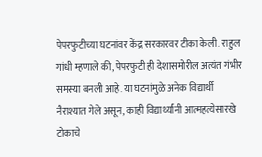पेपरफुटीच्या घटनांवर केंद्र सरकारवर टीका केली. राहुल गांधी म्हणाले की, पेपरफुटी ही देशासमोरील अत्यंत गंभीर समस्या बनली आहे. या घटनांमुळे अनेक विद्यार्थी नैराश्यात गेले असून, काही विद्यार्थ्यांनी आत्महत्येसारखे टोकाचे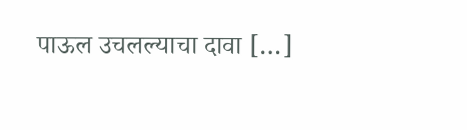पाऊल उचलल्याचा दावा […]